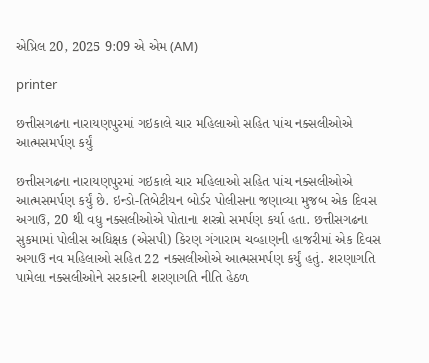એપ્રિલ 20, 2025 9:09 એ એમ (AM)

printer

છત્તીસગઢના નારાયણપુરમાં ગઇકાલે ચાર મહિલાઓ સહિત પાંચ નક્સલીઓએ આત્મસમર્પણ કર્યું

છત્તીસગઢના નારાયણપુરમાં ગઇકાલે ચાર મહિલાઓ સહિત પાંચ નક્સલીઓએ આત્મસમર્પણ કર્યું છે. ઇન્ડો-તિબેટીયન બોર્ડર પોલીસના જણાવ્યા મુજબ એક દિવસ અગાઉ, 20 થી વધુ નક્સલીઓએ પોતાના શસ્ત્રો સમર્પણ કર્યા હતા. છત્તીસગઢના સુકમામાં પોલીસ અધિક્ષક (એસપી) કિરણ ગંગારામ ચવ્હાણની હાજરીમાં એક દિવસ અગાઉ નવ મહિલાઓ સહિત 22 નક્સલીઓએ આત્મસમર્પણ કર્યું હતું. શરણાગતિ પામેલા નક્સલીઓને સરકારની શરણાગતિ નીતિ હેઠળ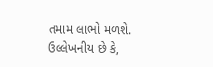તમામ લાભો મળશે. ઉલ્લેખનીય છે કે,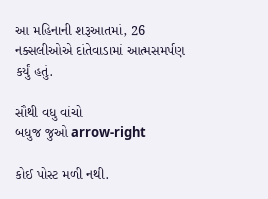આ મહિનાની શરૂઆતમાં, 26 નક્સલીઓએ દાંતેવાડામાં આત્મસમર્પણ કર્યું હતું.

સૌથી વધુ વાંચો
બધુજ જુઓ arrow-right

કોઈ પોસ્ટ મળી નથી.